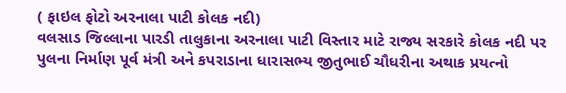( ફાઇલ ફોટો અરનાલા પાટી કોલક નદી)
વલસાડ જિલ્લાના પારડી તાલુકાના અરનાલા પાટી વિસ્તાર માટે રાજ્ય સરકારે કોલક નદી પર પુલના નિર્માણ પૂર્વ મંત્રી અને કપરાડાના ધારાસભ્ય જીતુભાઈ ચૌધરીના અથાક પ્રયત્નો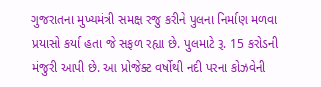ગુજરાતના મુખ્યમંત્રી સમક્ષ રજુ કરીને પુલના નિર્માણ મળવા પ્રયાસો કર્યા હતા જે સફળ રહ્યા છે. પુલમાટે રૂ. 15 કરોડની મંજુરી આપી છે. આ પ્રોજેક્ટ વર્ષોથી નદી પરના કોઝવેની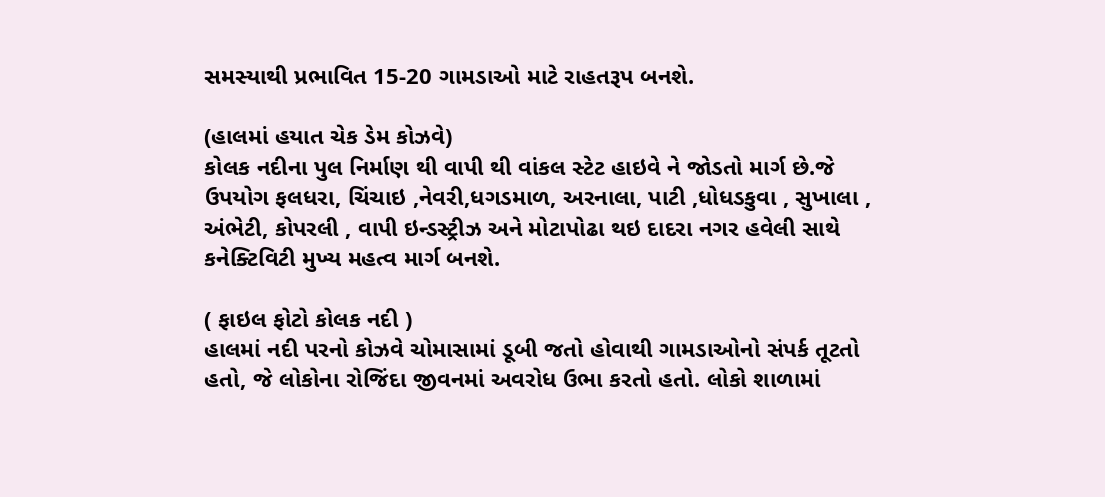સમસ્યાથી પ્રભાવિત 15-20 ગામડાઓ માટે રાહતરૂપ બનશે.

(હાલમાં હયાત ચેક ડેમ કોઝવે)
કોલક નદીના પુલ નિર્માણ થી વાપી થી વાંકલ સ્ટેટ હાઇવે ને જોડતો માર્ગ છે.જે ઉપયોગ ફલધરા, ચિંચાઇ ,નેવરી,ધગડમાળ, અરનાલા, પાટી ,ધોધડકુવા , સુખાલા , અંભેટી, કોપરલી , વાપી ઇન્ડસ્ટ્રીઝ અને મોટાપોઢા થઇ દાદરા નગર હવેલી સાથે કનેક્ટિવિટી મુખ્ય મહત્વ માર્ગ બનશે.

( ફાઇલ ફોટો કોલક નદી )
હાલમાં નદી પરનો કોઝવે ચોમાસામાં ડૂબી જતો હોવાથી ગામડાઓનો સંપર્ક તૂટતો હતો, જે લોકોના રોજિંદા જીવનમાં અવરોધ ઉભા કરતો હતો. લોકો શાળામાં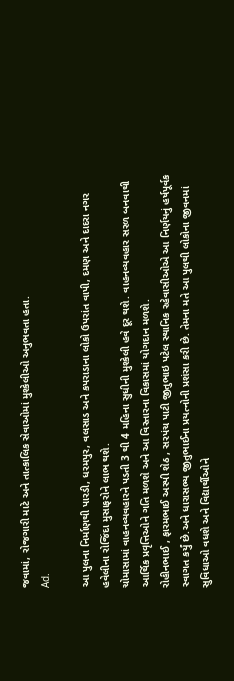જવામાં, રોજગારી માટે અને તાત્કાલિક સેવાઓમાં મુશ્કેલીઓ અનુભવતા હતા.
Ad.

આ પુલના નિર્માણથી પારડી, ધરમપુર, વલસાડ અને કપરાડાના લોકો ઉપરાંત વાપી, દમણ અને દાદરા નગર હવેલીના રોજિંદા મુસાફરોને લાભ થશે.
ચોમાસામાં વાહનવ્યવહારને પડતી 3 થી 4 મહિના સુધીની મુશ્કેલી હવે દૂર થશે. વાહનવ્યવહાર સરળ બનવાથી આર્થિક પ્રવૃત્તિઓને ગતિ મળશે અને આ વિસ્તારના વિકાસમાં યોગદાન મળશે.
રોહીનભાઈ , ફારમભાઈ અસ્પી શેઠ , સરપંચ પાટી જીતુભાઇ પટેલ સ્થાનિક રહેવાસીઓએ આ નિર્ણયનું હર્ષપૂર્વક સ્વાગત કર્યું છે.અને ધારાસભ્ય જીતુભાઈના પ્રયત્નોની પ્રશંસા કરી છે. તેમના મતે આ પુલથી લોકોના જીવનમાં સુવિધાઓ વધશે અને વિદ્યાર્થીઓને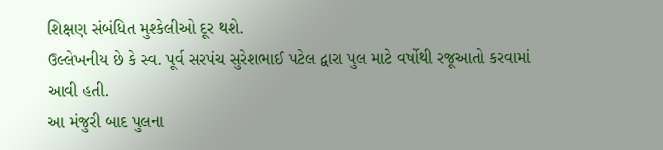શિક્ષણ સંબંધિત મુશ્કેલીઓ દૂર થશે.
ઉલ્લેખનીય છે કે સ્વ. પૂર્વ સરપંચ સુરેશભાઈ પટેલ દ્વારા પુલ માટે વર્ષોથી રજૂઆતો કરવામાં આવી હતી.
આ મંજુરી બાદ પુલના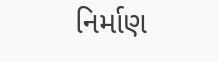નિર્માણ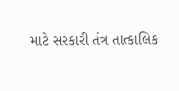માટે સરકારી તંત્ર તાત્કાલિક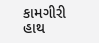કામગીરી હાથ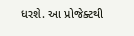ધરશે. આ પ્રોજેક્ટથી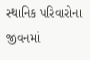સ્થાનિક પરિવારોના જીવનમાં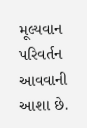મૂલ્યવાન પરિવર્તન આવવાની આશા છે.